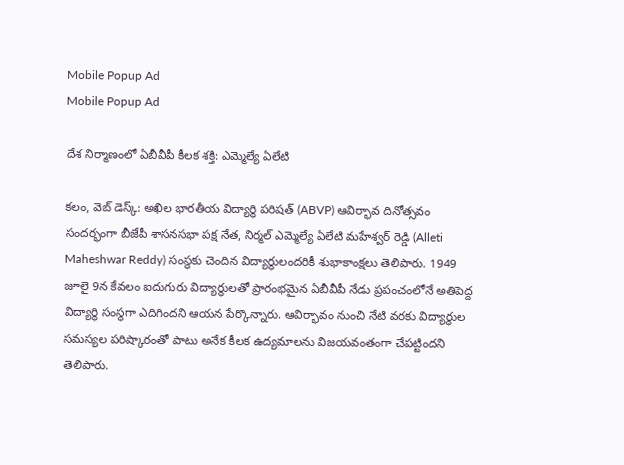Mobile Popup Ad
Mobile Popup Ad

దేశ నిర్మాణంలో ఏబీవీపీ కీలక శక్తి: ఎమ్మెల్యే ఏలేటి

క‌లం, వెబ్ డెస్క్‌: అఖిల భారతీయ విద్యార్థి పరిషత్ (ABVP) ఆవిర్భావ దినోత్సవం సందర్భంగా బీజేపీ శాసనసభా పక్ష నేత, నిర్మల్ ఎమ్మెల్యే ఏలేటి మహేశ్వర్ రెడ్డి (Alleti Maheshwar Reddy) సంస్థకు చెందిన విద్యార్థులందరికీ శుభాకాంక్షలు తెలిపారు. 1949 జూలై 9న కేవలం ఐదుగురు విద్యార్థులతో ప్రారంభమైన ఏబీవీపీ నేడు ప్రపంచంలోనే అతిపెద్ద విద్యార్థి సంస్థగా ఎదిగిందని ఆయన పేర్కొన్నారు. ఆవిర్భావం నుంచి నేటి వరకు విద్యార్థుల సమస్యల పరిష్కారంతో పాటు అనేక కీలక ఉద్యమాలను విజయవంతంగా చేపట్టిందని తెలిపారు.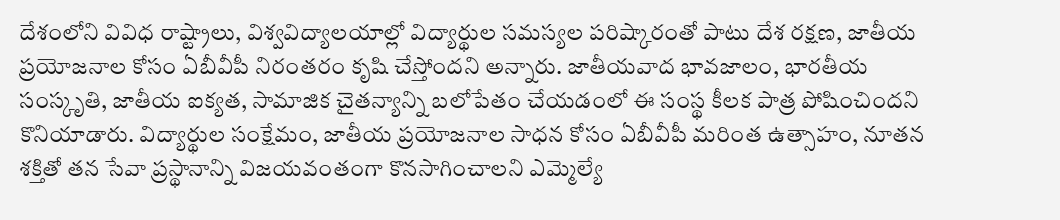దేశంలోని వివిధ రాష్ట్రాలు, విశ్వవిద్యాలయాల్లో విద్యార్థుల సమస్యల పరిష్కారంతో పాటు దేశ రక్షణ, జాతీయ ప్రయోజనాల కోసం ఏబీవీపీ నిరంతరం కృషి చేస్తోందని అన్నారు. జాతీయవాద భావజాలం, భారతీయ సంస్కృతి, జాతీయ ఐక్యత, సామాజిక చైతన్యాన్ని బలోపేతం చేయడంలో ఈ సంస్థ కీలక పాత్ర పోషించిందని కొనియాడారు. విద్యార్థుల సంక్షేమం, జాతీయ ప్రయోజనాల సాధన కోసం ఏబీవీపీ మరింత ఉత్సాహం, నూతన శక్తితో తన సేవా ప్రస్థానాన్ని విజయవంతంగా కొనసాగించాలని ఎమ్మెల్యే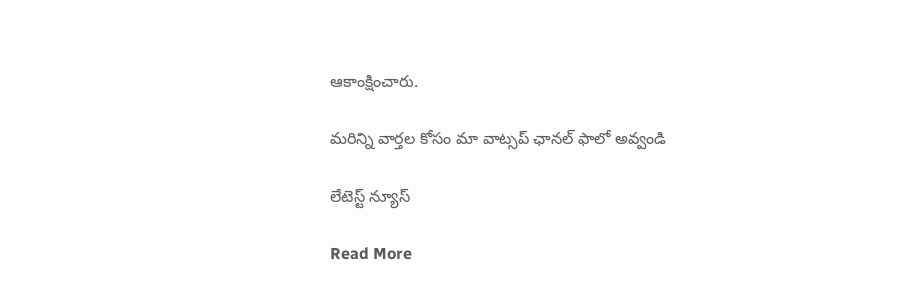ఆకాంక్షించారు.

మ‌రిన్ని వార్త‌ల కోసం మా వాట్స‌ప్ ఛాన‌ల్ ఫాలో అవ్వండి

లేటెస్ట్ న్యూస్‌

Read More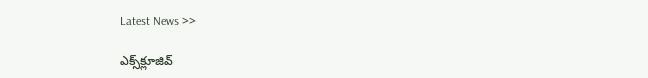Latest News >>

ఎక్స్‌క్లూజివ్‌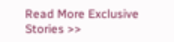Read More Exclusive Stories >>